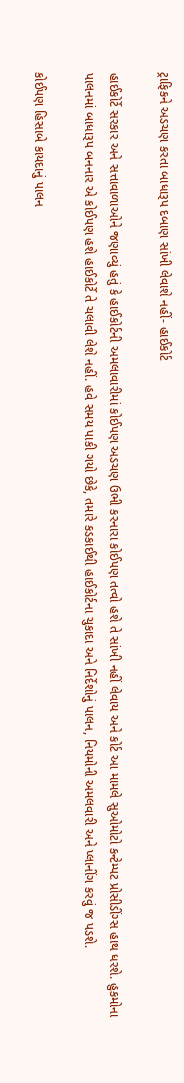ટ્રાફિકને અડચણ કરતા બાધારૂપ દબાણ સાંખી લેવાશે નહીં- હાઈકોર્ટ

હાઈકોર્ટે સરકાર અને સત્તાવાળાઓને જણાવ્યું હતું કે હાઈકોર્ટની અમલાવારીમાં કોઈપણ અડચણ ઉભી કરનારા કોઈપણ તત્વો હશે તે સાંખી નહીં લેવાય અને કોર્ટ આ મામલે સુઓમોટો કન્ટેમ્પટ પ્રોસીડીંગ્સ હાથ ધરશે. હુકમોના પાલનમાં બાધારૂપ બનનાર એ કોઈપણ હશે હાઈકોર્ટે તે ચલાવી લેશે નહીં. હવે સમય પાકી ગયો છેકે, તમારે કડકાઈથી હાઈકોર્ટના ચુકાદા અને નિર્દેશોનું પાલન, નિયમોની અમલવારી અને પ્લાનીંગ કરવું જ પડશે.

કોઈપણ હિસાબે કાયદાનું પાલન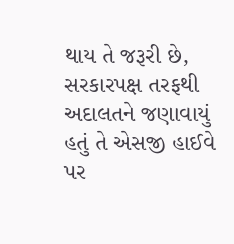થાય તે જરૂરી છે, સરકારપક્ષ તરફથી અદાલતને જણાવાયું હતું તે એસજી હાઈવે પર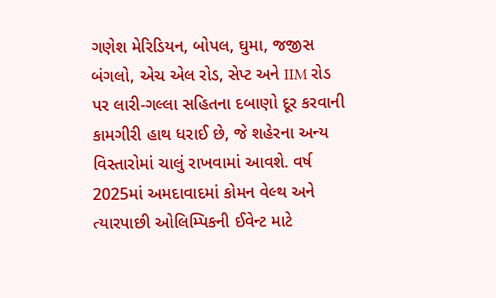ગણેશ મેરિડિયન, બોપલ, ઘુમા, જજીસ બંગલો, એચ એલ રોડ, સેપ્ટ અને IIM રોડ પર લારી-ગલ્લા સહિતના દબાણો દૂર કરવાની કામગીરી હાથ ધરાઈ છે, જે શહેરના અન્ય વિસ્તારોમાં ચાલું રાખવામાં આવશે. વર્ષ 2025માં અમદાવાદમાં કોમન વેલ્થ અને ત્યારપાછી ઓલિમ્પિકની ઈવેન્ટ માટે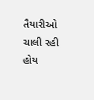તૈયારીઓ ચાલી રહી હોય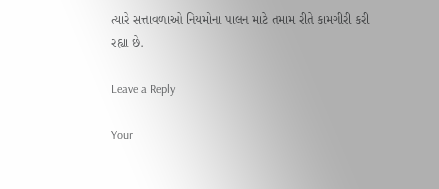ત્યારે સત્તાવળાઓ નિયમોના પાલન માટે તમામ રીતે કામગીરી કરી રહ્યા છે.

Leave a Reply

Your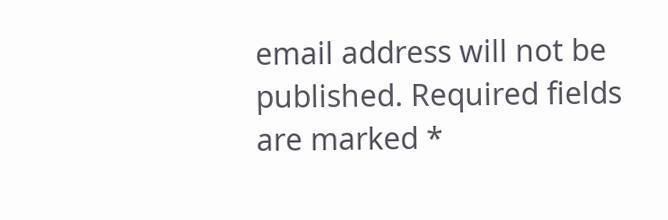email address will not be published. Required fields are marked *